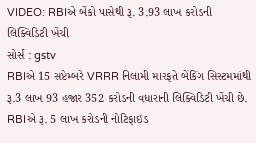VIDEO: RBIએ બેંકો પાસેથી રૂ. 3.93 લાખ કરોડની લિક્વિડિટી ખેંચી
સોર્સ : gstv
RBIએ 15 સપ્ટેમ્બરે VRRR નિલામી મારફતે બેંકિંગ સિસ્ટમમાંથી રૂ.3 લાખ 93 હજાર 352 કરોડની વધારાની લિક્વિડિટી ખેંચી છે. RBIએ રૂ. 5 લાખ કરોડની નોટિફાઇડ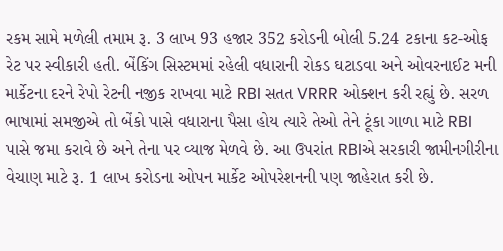રકમ સામે મળેલી તમામ રૂ. 3 લાખ 93 હજાર 352 કરોડની બોલી 5.24 ટકાના કટ-ઓફ રેટ પર સ્વીકારી હતી. બેંકિંગ સિસ્ટમમાં રહેલી વધારાની રોકડ ઘટાડવા અને ઓવરનાઈટ મની માર્કેટના દરને રેપો રેટની નજીક રાખવા માટે RBI સતત VRRR ઓક્શન કરી રહ્યું છે. સરળ ભાષામાં સમજીએ તો બેંકો પાસે વધારાના પૈસા હોય ત્યારે તેઓ તેને ટૂંકા ગાળા માટે RBI પાસે જમા કરાવે છે અને તેના પર વ્યાજ મેળવે છે. આ ઉપરાંત RBIએ સરકારી જામીનગીરીના વેચાણ માટે રૂ. 1 લાખ કરોડના ઓપન માર્કેટ ઓપરેશનની પણ જાહેરાત કરી છે.